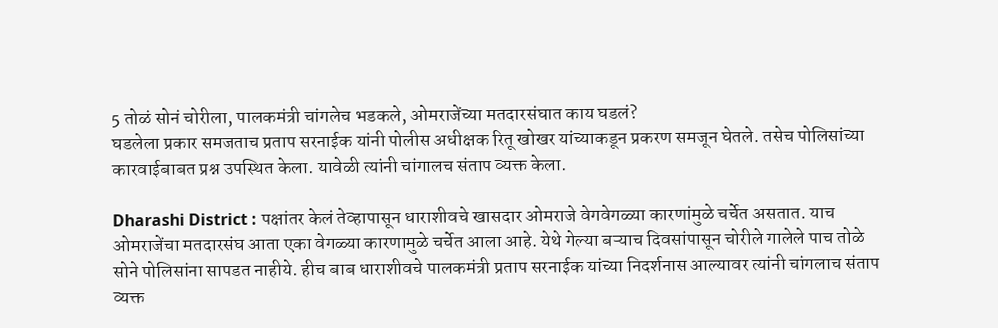5 तोळं सोनं चोरीला, पालकमंत्री चांगलेच भडकले, ओमराजेंच्या मतदारसंघात काय घडलं?
घडलेला प्रकार समजताच प्रताप सरनाईक यांनी पोलीस अधीक्षक रितू खोखर यांच्याकडून प्रकरण समजून घेतले. तसेच पोलिसांच्या कारवाईबाबत प्रश्न उपस्थित केला. यावेळी त्यांनी चांगालच संताप व्यक्त केला.

Dharashi District : पक्षांतर केलं तेव्हापासून धाराशीवचे खासदार ओमराजे वेगवेगळ्या कारणांमुळे चर्चेत असतात. याच ओमराजेंचा मतदारसंघ आता एका वेगळ्या कारणामुळे चर्चेत आला आहे. येथे गेल्या बऱ्याच दिवसांपासून चोरीले गालेले पाच तोळे सोने पोलिसांना सापडत नाहीये. हीच बाब धाराशीवचे पालकमंत्री प्रताप सरनाईक यांच्या निदर्शनास आल्यावर त्यांनी चांगलाच संताप व्यक्त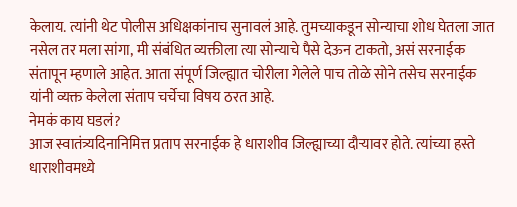केलाय. त्यांनी थेट पोलीस अधिक्षकांनाच सुनावलं आहे. तुमच्याकडून सोन्याचा शोध घेतला जात नसेल तर मला सांगा, मी संबंधित व्यक्तीला त्या सोन्याचे पैसे देऊन टाकतो, असं सरनाईक संतापून म्हणाले आहेत. आता संपूर्ण जिल्ह्यात चोरीला गेलेले पाच तोळे सोने तसेच सरनाईक यांनी व्यक्त केलेला संताप चर्चेचा विषय ठरत आहे.
नेमकं काय घडलं?
आज स्वातंत्र्यदिनानिमित्त प्रताप सरनाईक हे धाराशीव जिल्ह्याच्या दौऱ्यावर होते. त्यांच्या हस्ते धाराशीवमध्ये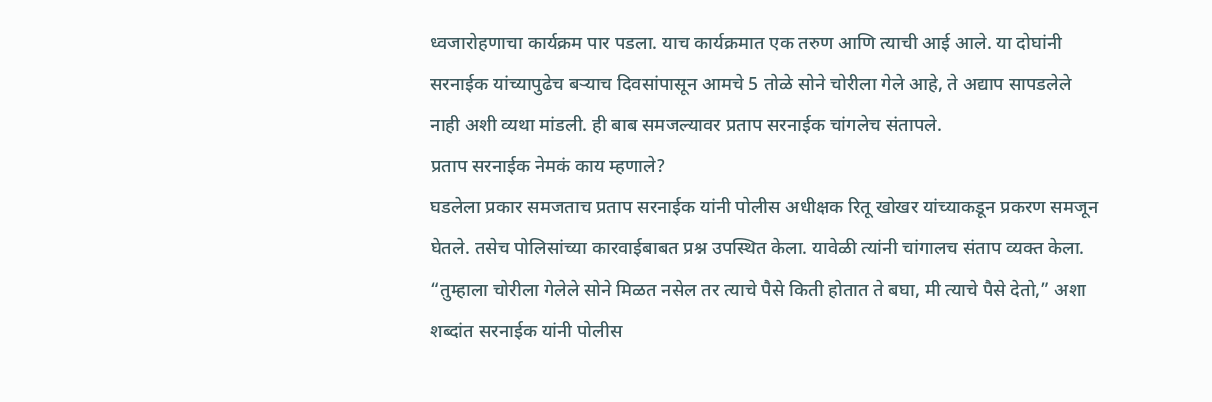ध्वजारोहणाचा कार्यक्रम पार पडला. याच कार्यक्रमात एक तरुण आणि त्याची आई आले. या दोघांनी सरनाईक यांच्यापुढेच बऱ्याच दिवसांपासून आमचे 5 तोळे सोने चोरीला गेले आहे, ते अद्याप सापडलेले नाही अशी व्यथा मांडली. ही बाब समजल्यावर प्रताप सरनाईक चांगलेच संतापले.
प्रताप सरनाईक नेमकं काय म्हणाले?
घडलेला प्रकार समजताच प्रताप सरनाईक यांनी पोलीस अधीक्षक रितू खोखर यांच्याकडून प्रकरण समजून घेतले. तसेच पोलिसांच्या कारवाईबाबत प्रश्न उपस्थित केला. यावेळी त्यांनी चांगालच संताप व्यक्त केला. “तुम्हाला चोरीला गेलेले सोने मिळत नसेल तर त्याचे पैसे किती होतात ते बघा, मी त्याचे पैसे देतो,” अशा शब्दांत सरनाईक यांनी पोलीस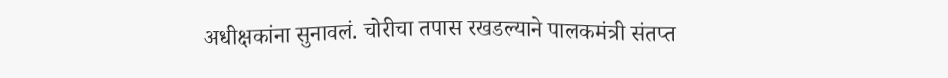अधीक्षकांना सुनावलं. चोरीचा तपास रखडल्याने पालकमंत्री संतप्त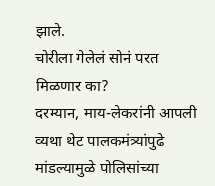झाले.
चोरीला गेलेलं सोनं परत मिळणार का?
दरम्यान, माय-लेकरांनी आपली व्यथा थेट पालकमंत्र्यांपुढे मांडल्यामुळे पोलिसांच्या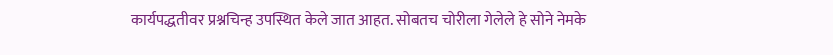कार्यपद्धतीवर प्रश्नचिन्ह उपस्थित केले जात आहत. सोबतच चोरीला गेलेले हे सोने नेमके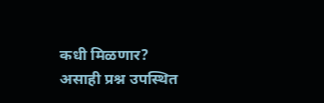कधी मिळणार? असाही प्रश्न उपस्थित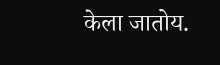केला जातोय.